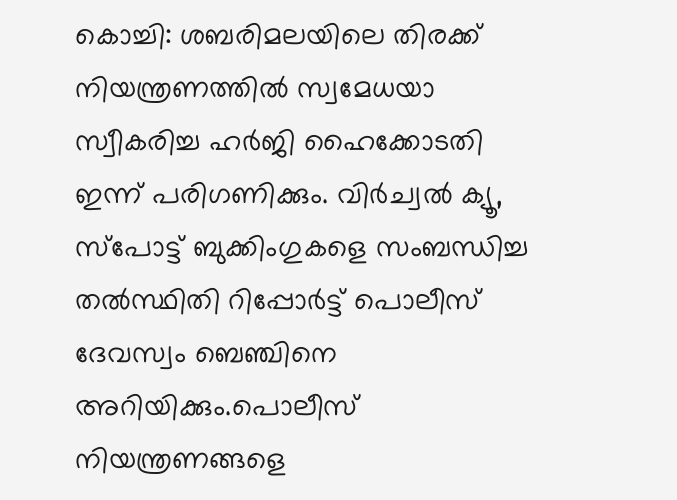കൊച്ചി: ശബരിമലയിലെ തിരക്ക് നിയന്ത്രണത്തില്‍ സ്വമേധയാ സ്വീകരിച്ച ഹര്‍ജി ഹൈക്കോടതി ഇന്ന് പരിഗണിക്കും. വിര്‍ച്വല്‍ ക്യൂ, സ്‌പോട്ട് ബുക്കിംഗുകളെ സംബന്ധിച്ച തല്‍സ്ഥിതി റിപ്പോര്‍ട്ട് പൊലീസ് ദേവസ്വം ബെഞ്ചിനെ അറിയിക്കും.പൊലീസ് നിയന്ത്രണങ്ങളെ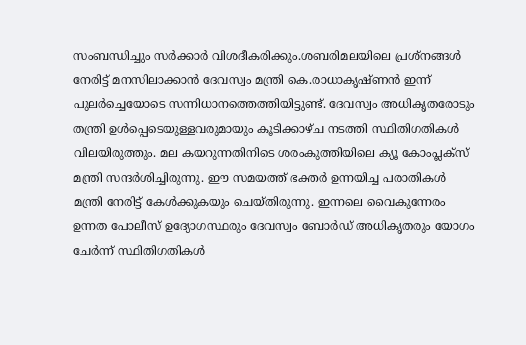സംബന്ധിച്ചും സര്‍ക്കാര്‍ വിശദീകരിക്കും.ശബരിമലയിലെ പ്രശ്നങ്ങള്‍ നേരിട്ട് മനസിലാക്കാന്‍ ദേവസ്വം മന്ത്രി കെ.രാധാകൃഷ്ണന്‍ ഇന്ന് പുലര്‍ച്ചെയോടെ സന്നിധാനത്തെത്തിയിട്ടുണ്ട്. ദേവസ്വം അധികൃതരോടും തന്ത്രി ഉള്‍പ്പെടെയുള്ളവരുമായും കൂടിക്കാഴ്ച നടത്തി സ്ഥിതിഗതികള്‍ വിലയിരുത്തും. മല കയറുന്നതിനിടെ ശരംകുത്തിയിലെ ക്യൂ കോംപ്ലക്സ് മന്ത്രി സന്ദര്‍ശിച്ചിരുന്നു. ഈ സമയത്ത് ഭക്തര്‍ ഉന്നയിച്ച പരാതികള്‍ മന്ത്രി നേരിട്ട് കേള്‍ക്കുകയും ചെയ്തിരുന്നു. ഇന്നലെ വൈകുന്നേരം ഉന്നത പോലീസ് ഉദ്യോഗസ്ഥരും ദേവസ്വം ബോര്‍ഡ് അധികൃതരും യോഗം ചേര്‍ന്ന് സ്ഥിതിഗതികള്‍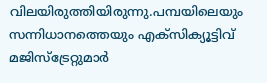വിലയിരുത്തിയിരുന്നു.പമ്പയിലെയും സന്നിധാനത്തെയും എക്‌സിക്യൂട്ടിവ് മജിസ്‌ട്രേറ്റുമാര്‍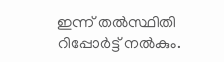ഇന്ന് തല്‍സ്ഥിതി റിപ്പോര്‍ട്ട് നല്‍കും.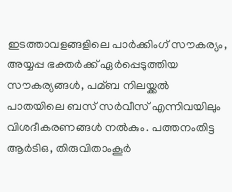ഇടത്താവളങ്ങളിലെ പാര്‍ക്കിംഗ് സൗകര്യം, അയ്യപ്പ ഭക്തര്‍ക്ക് ഏര്‍പ്പെടുത്തിയ സൗകര്യങ്ങള്‍, പമ്ബ നിലയ്ക്കല്‍ പാതയിലെ ബസ് സര്‍വീസ് എന്നിവയിലും വിശദീകരണങ്ങള്‍ നല്‍കും. പത്തനംതിട്ട ആര്‍ടിഒ, തിരുവിതാംകൂര്‍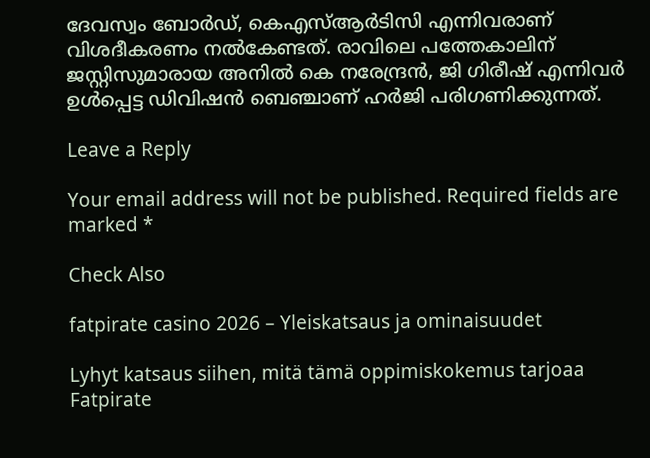ദേവസ്വം ബോര്‍ഡ്, കെഎസ്ആര്‍ടിസി എന്നിവരാണ് വിശദീകരണം നല്‍കേണ്ടത്. രാവിലെ പത്തേകാലിന് ജസ്റ്റിസുമാരായ അനില്‍ കെ നരേന്ദ്രന്‍, ജി ഗിരീഷ് എന്നിവര്‍ ഉള്‍പ്പെട്ട ഡിവിഷന്‍ ബെഞ്ചാണ് ഹര്‍ജി പരിഗണിക്കുന്നത്.

Leave a Reply

Your email address will not be published. Required fields are marked *

Check Also

fatpirate casino 2026 – Yleiskatsaus ja ominaisuudet

Lyhyt katsaus siihen, mitä tämä oppimiskokemus tarjoaa Fatpirate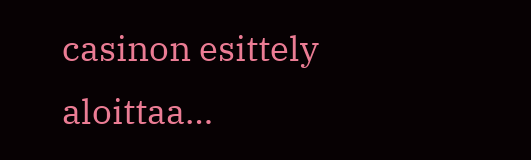casinon esittely aloittaa…